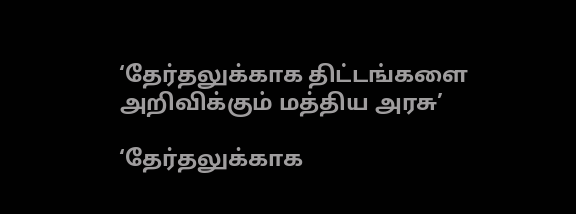‘தேர்தலுக்காக திட்டங்களை அறிவிக்கும் மத்திய அரசு’

‘தேர்தலுக்காக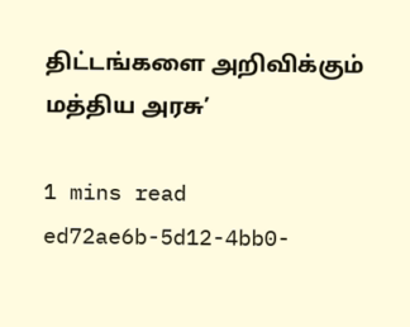திட்டங்களை அறிவிக்கும் மத்திய அரசு’

1 mins read
ed72ae6b-5d12-4bb0-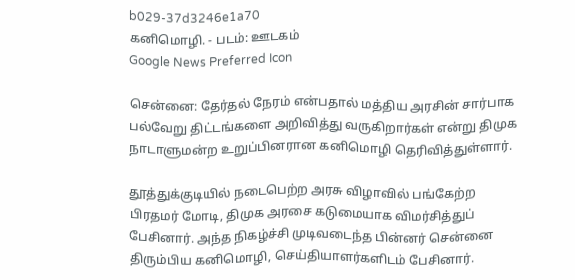b029-37d3246e1a70
கனிமொழி. - படம்: ஊடகம்
Google News Preferred Icon

சென்னை: தேர்தல் நேரம் என்பதால் மத்திய அரசின் சார்பாக பல்வேறு திட்டங்களை அறிவித்து வருகிறார்கள் என்று திமுக நாடாளுமன்ற உறுப்பினரான கனிமொழி தெரிவித்துள்ளார்.

தூத்துக்குடியில் நடைபெற்ற அரசு விழாவில் பங்கேற்ற பிரதமர் மோடி, திமுக அரசை கடுமையாக விமர்சித்துப் பேசினார். அந்த நிகழ்ச்சி முடிவடைந்த பின்னர் சென்னை திரும்பிய கனிமொழி, செய்தியாளர்களிடம் பேசினார்.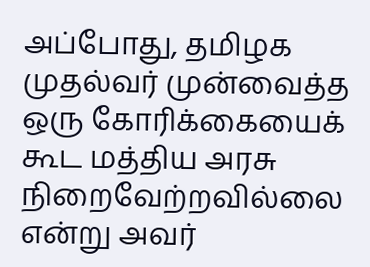அப்போது, தமிழக முதல்வர் முன்வைத்த ஒரு கோரிக்கையைக் கூட மத்திய அரசு நிறைவேற்றவில்லை என்று அவர்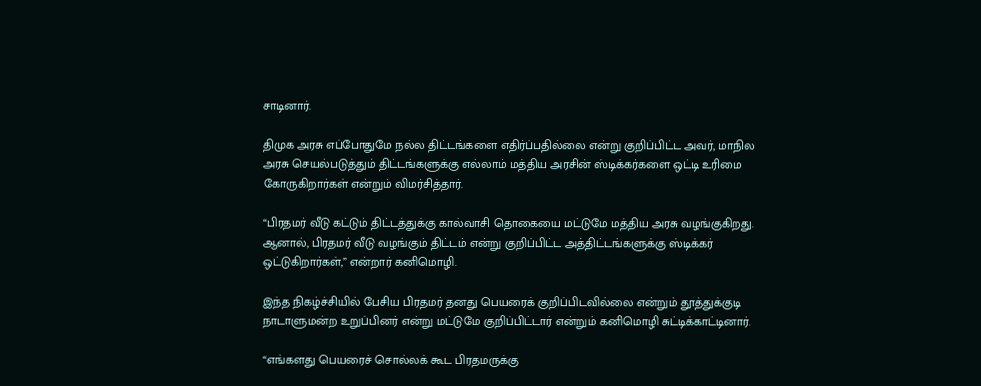சாடினார்.

திமுக அரசு எப்போதுமே நல்ல திட்டங்களை எதிர்ப்பதில்லை என்று குறிப்பிட்ட அவர், மாநில அரசு செயல்படுத்தும் திட்டங்களுக்கு எல்லாம் மத்திய அரசின் ஸ்டிக்கர்களை ஒட்டி உரிமை கோருகிறார்கள் என்றும் விமர்சித்தார்.

“பிரதமர் வீடு கட்டும் திட்டத்துக்கு கால்வாசி தொகையை மட்டுமே மத்திய அரசு வழங்குகிறது. ஆனால், பிரதமர் வீடு வழங்கும் திட்டம் என்று குறிப்பிட்ட அத்திட்டங்களுக்கு ஸ்டிக்கர் ஒட்டுகிறார்கள்,” என்றார் கனிமொழி.

இந்த நிகழ்ச்சியில் பேசிய பிரதமர் தனது பெயரைக் குறிப்பிடவில்லை என்றும் தூத்துக்குடி நாடாளுமன்ற உறுப்பினர் என்று மட்டுமே குறிப்பிட்டார் என்றும் கனிமொழி சுட்டிக்காட்டினார்.

“எங்களது பெயரைச் சொல்லக் கூட பிரதமருக்கு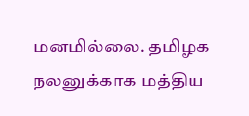மனமில்லை. தமிழக நலனுக்காக மத்திய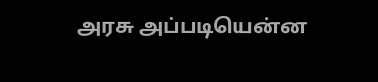அரசு அப்படியென்ன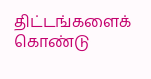திட்டங்களைக் கொண்டு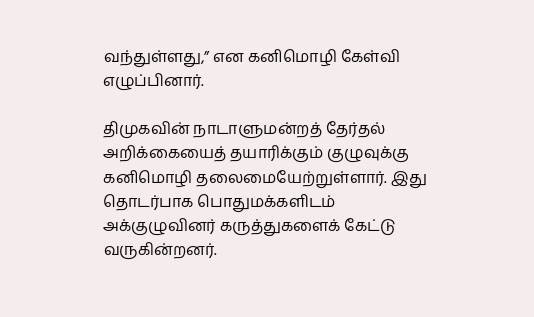வந்துள்ளது,” என கனிமொழி கேள்வி எழுப்பினார்.

திமுகவின் நாடாளுமன்றத் தேர்தல் அறிக்கையைத் தயாரிக்கும் குழுவுக்கு கனிமொழி தலைமையேற்றுள்ளார். இது தொடர்பாக பொதுமக்களிடம் அக்குழுவினர் கருத்துகளைக் கேட்டு வருகின்றனர்.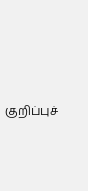குறிப்புச்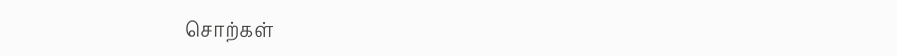சொற்கள்